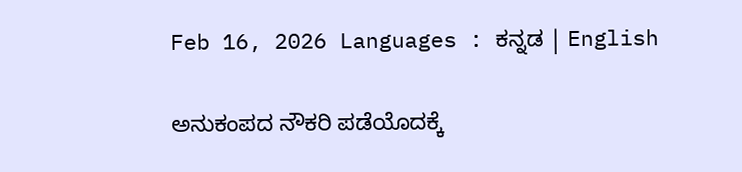Feb 16, 2026 Languages : ಕನ್ನಡ | English

ಅನುಕಂಪದ ನೌಕರಿ ಪಡೆಯೊದಕ್ಕೆ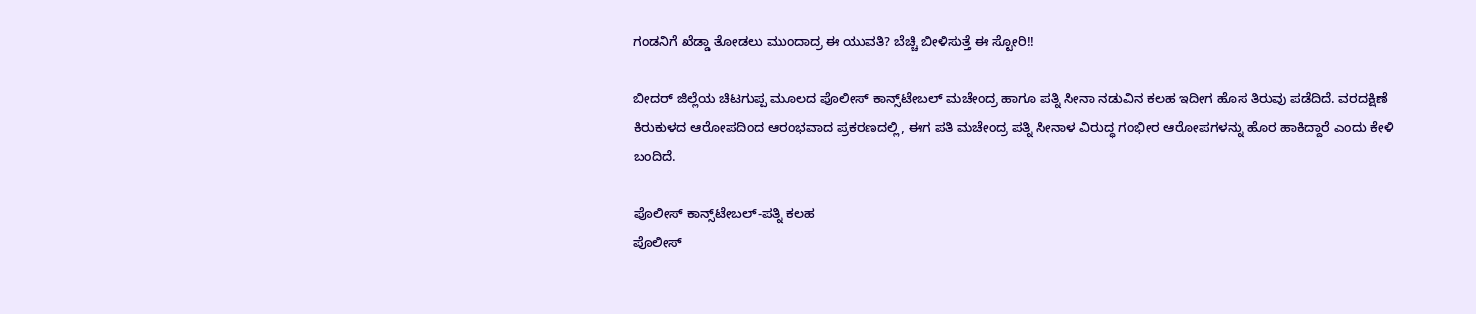ಗಂಡನಿಗೆ ಖೆಡ್ಡಾ ತೋಡಲು ಮುಂದಾದ್ರ ಈ ಯುವತಿ? ಬೆಚ್ಚಿ ಬೀಳಿಸುತ್ತೆ ಈ ಸ್ಟೋರಿ!!

ಬೀದರ್ ಜಿಲ್ಲೆಯ ಚಿಟಗುಪ್ಪ ಮೂಲದ ಪೊಲೀಸ್ ಕಾನ್ಸ್‌ಟೇಬಲ್ ಮಚೇಂದ್ರ ಹಾಗೂ ಪತ್ನಿ ಸೀನಾ ನಡುವಿನ ಕಲಹ ಇದೀಗ ಹೊಸ ತಿರುವು ಪಡೆದಿದೆ. ವರದಕ್ಷಿಣೆ ಕಿರುಕುಳದ ಆರೋಪದಿಂದ ಆರಂಭವಾದ ಪ್ರಕರಣದಲ್ಲಿ, ಈಗ ಪತಿ ಮಚೇಂದ್ರ ಪತ್ನಿ ಸೀನಾಳ ವಿರುದ್ಧ ಗಂಭೀರ ಆರೋಪಗಳನ್ನು ಹೊರ ಹಾಕಿದ್ದಾರೆ ಎಂದು ಕೇಳಿ ಬಂದಿದೆ.

ಪೊಲೀಸ್ ಕಾನ್ಸ್‌ಟೇಬಲ್-ಪತ್ನಿ ಕಲಹ
ಪೊಲೀಸ್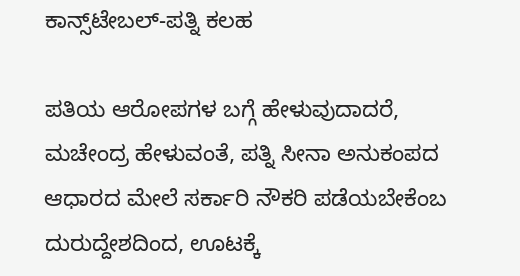ಕಾನ್ಸ್‌ಟೇಬಲ್-ಪತ್ನಿ ಕಲಹ

ಪತಿಯ ಆರೋಪಗಳ ಬಗ್ಗೆ ಹೇಳುವುದಾದರೆ, ಮಚೇಂದ್ರ ಹೇಳುವಂತೆ, ಪತ್ನಿ ಸೀನಾ ಅನುಕಂಪದ ಆಧಾರದ ಮೇಲೆ ಸರ್ಕಾರಿ ನೌಕರಿ ಪಡೆಯಬೇಕೆಂಬ ದುರುದ್ದೇಶದಿಂದ, ಊಟಕ್ಕೆ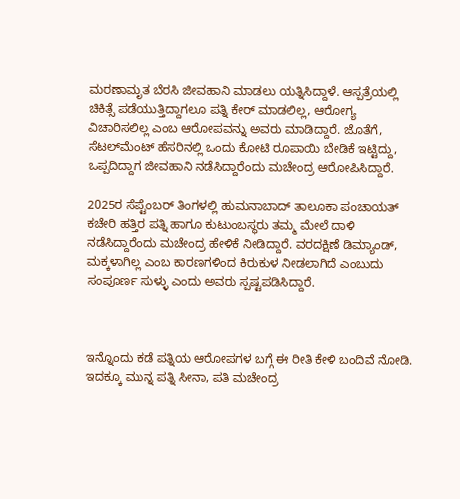ಮರಣಾಮೃತ ಬೆರಸಿ ಜೀವಹಾನಿ ಮಾಡಲು ಯತ್ನಿಸಿದ್ದಾಳೆ. ಆಸ್ಪತ್ರೆಯಲ್ಲಿ ಚಿಕಿತ್ಸೆ ಪಡೆಯುತ್ತಿದ್ದಾಗಲೂ ಪತ್ನಿ ಕೇರ್ ಮಾಡಲಿಲ್ಲ, ಆರೋಗ್ಯ ವಿಚಾರಿಸಲಿಲ್ಲ ಎಂಬ ಆರೋಪವನ್ನು ಅವರು ಮಾಡಿದ್ದಾರೆ. ಜೊತೆಗೆ, ಸೆಟಲ್‌ಮೆಂಟ್ ಹೆಸರಿನಲ್ಲಿ ಒಂದು ಕೋಟಿ ರೂಪಾಯಿ ಬೇಡಿಕೆ ಇಟ್ಟಿದ್ದು, ಒಪ್ಪದಿದ್ದಾಗ ಜೀವಹಾನಿ ನಡೆಸಿದ್ದಾರೆಂದು ಮಚೇಂದ್ರ ಆರೋಪಿಸಿದ್ದಾರೆ.

2025ರ ಸೆಪ್ಟೆಂಬರ್ ತಿಂಗಳಲ್ಲಿ ಹುಮನಾಬಾದ್ ತಾಲೂಕಾ ಪಂಚಾಯತ್ ಕಚೇರಿ ಹತ್ತಿರ ಪತ್ನಿ ಹಾಗೂ ಕುಟುಂಬಸ್ಥರು ತಮ್ಮ ಮೇಲೆ ದಾಳಿ ನಡೆಸಿದ್ದಾರೆಂದು ಮಚೇಂದ್ರ ಹೇಳಿಕೆ ನೀಡಿದ್ದಾರೆ. ವರದಕ್ಷಿಣೆ ಡಿಮ್ಯಾಂಡ್, ಮಕ್ಕಳಾಗಿಲ್ಲ ಎಂಬ ಕಾರಣಗಳಿಂದ ಕಿರುಕುಳ ನೀಡಲಾಗಿದೆ ಎಂಬುದು ಸಂಪೂರ್ಣ ಸುಳ್ಳು ಎಂದು ಅವರು ಸ್ಪಷ್ಟಪಡಿಸಿದ್ದಾರೆ.



ಇನ್ನೊಂದು ಕಡೆ ಪತ್ನಿಯ ಆರೋಪಗಳ ಬಗ್ಗೆ ಈ ರೀತಿ ಕೇಳಿ ಬಂದಿವೆ ನೋಡಿ. ಇದಕ್ಕೂ ಮುನ್ನ ಪತ್ನಿ ಸೀನಾ, ಪತಿ ಮಚೇಂದ್ರ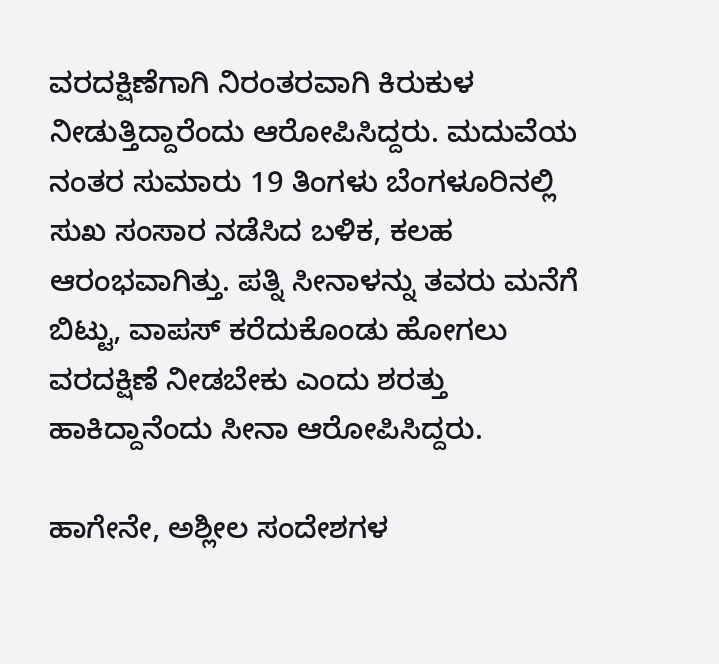ವರದಕ್ಷಿಣೆಗಾಗಿ ನಿರಂತರವಾಗಿ ಕಿರುಕುಳ ನೀಡುತ್ತಿದ್ದಾರೆಂದು ಆರೋಪಿಸಿದ್ದರು. ಮದುವೆಯ ನಂತರ ಸುಮಾರು 19 ತಿಂಗಳು ಬೆಂಗಳೂರಿನಲ್ಲಿ ಸುಖ ಸಂಸಾರ ನಡೆಸಿದ ಬಳಿಕ, ಕಲಹ ಆರಂಭವಾಗಿತ್ತು. ಪತ್ನಿ ಸೀನಾಳನ್ನು ತವರು ಮನೆಗೆ ಬಿಟ್ಟು, ವಾಪಸ್ ಕರೆದುಕೊಂಡು ಹೋಗಲು ವರದಕ್ಷಿಣೆ ನೀಡಬೇಕು ಎಂದು ಶರತ್ತು ಹಾಕಿದ್ದಾನೆಂದು ಸೀನಾ ಆರೋಪಿಸಿದ್ದರು.

ಹಾಗೇನೇ, ಅಶ್ಲೀಲ ಸಂದೇಶಗಳ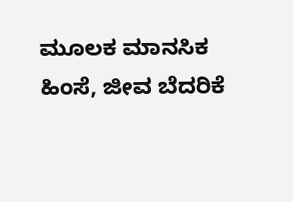ಮೂಲಕ ಮಾನಸಿಕ ಹಿಂಸೆ, ಜೀವ ಬೆದರಿಕೆ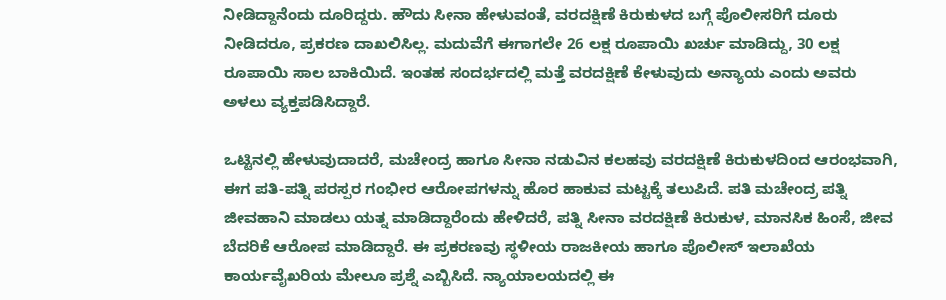ನೀಡಿದ್ದಾನೆಂದು ದೂರಿದ್ದರು. ಹೌದು ಸೀನಾ ಹೇಳುವಂತೆ, ವರದಕ್ಷಿಣೆ ಕಿರುಕುಳದ ಬಗ್ಗೆ ಪೊಲೀಸರಿಗೆ ದೂರು ನೀಡಿದರೂ, ಪ್ರಕರಣ ದಾಖಲಿಸಿಲ್ಲ. ಮದುವೆಗೆ ಈಗಾಗಲೇ 26 ಲಕ್ಷ ರೂಪಾಯಿ ಖರ್ಚು ಮಾಡಿದ್ದು, 30 ಲಕ್ಷ ರೂಪಾಯಿ ಸಾಲ ಬಾಕಿಯಿದೆ. ಇಂತಹ ಸಂದರ್ಭದಲ್ಲಿ ಮತ್ತೆ ವರದಕ್ಷಿಣೆ ಕೇಳುವುದು ಅನ್ಯಾಯ ಎಂದು ಅವರು ಅಳಲು ವ್ಯಕ್ತಪಡಿಸಿದ್ದಾರೆ.

ಒಟ್ಟಿನಲ್ಲಿ ಹೇಳುವುದಾದರೆ, ಮಚೇಂದ್ರ ಹಾಗೂ ಸೀನಾ ನಡುವಿನ ಕಲಹವು ವರದಕ್ಷಿಣೆ ಕಿರುಕುಳದಿಂದ ಆರಂಭವಾಗಿ, ಈಗ ಪತಿ-ಪತ್ನಿ ಪರಸ್ಪರ ಗಂಭೀರ ಆರೋಪಗಳನ್ನು ಹೊರ ಹಾಕುವ ಮಟ್ಟಕ್ಕೆ ತಲುಪಿದೆ. ಪತಿ ಮಚೇಂದ್ರ ಪತ್ನಿ ಜೀವಹಾನಿ ಮಾಡಲು ಯತ್ನ ಮಾಡಿದ್ದಾರೆಂದು ಹೇಳಿದರೆ, ಪತ್ನಿ ಸೀನಾ ವರದಕ್ಷಿಣೆ ಕಿರುಕುಳ, ಮಾನಸಿಕ ಹಿಂಸೆ, ಜೀವ ಬೆದರಿಕೆ ಆರೋಪ ಮಾಡಿದ್ದಾರೆ. ಈ ಪ್ರಕರಣವು ಸ್ಥಳೀಯ ರಾಜಕೀಯ ಹಾಗೂ ಪೊಲೀಸ್ ಇಲಾಖೆಯ ಕಾರ್ಯವೈಖರಿಯ ಮೇಲೂ ಪ್ರಶ್ನೆ ಎಬ್ಬಿಸಿದೆ. ನ್ಯಾಯಾಲಯದಲ್ಲಿ ಈ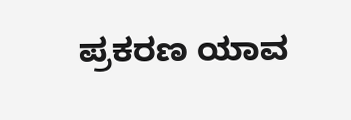ಪ್ರಕರಣ ಯಾವ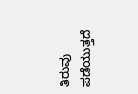ತಿರುವು ಪಡೆಯುತ್ತದೆ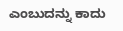ಎಂಬುದನ್ನು ಕಾದು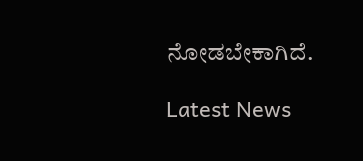ನೋಡಬೇಕಾಗಿದೆ.

Latest News